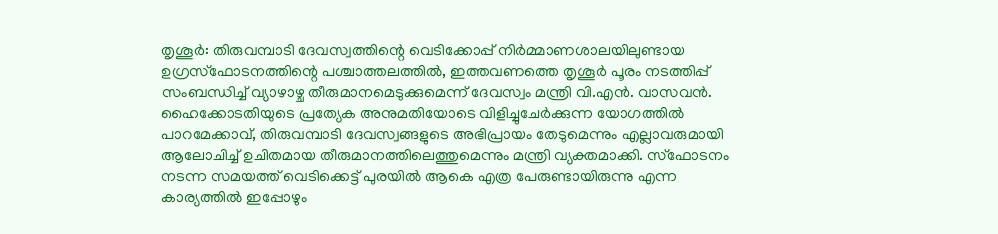തൃശൂർ: തിരുവമ്പാടി ദേവസ്വത്തിന്റെ വെടിക്കോപ്പ് നിർമ്മാണശാലയിലുണ്ടായ ഉഗ്രസ്ഫോടനത്തിന്റെ പശ്ചാത്തലത്തിൽ, ഇത്തവണത്തെ തൃശൂർ പൂരം നടത്തിപ്പ് സംബന്ധിച്ച് വ്യാഴാഴ്ച തീരുമാനമെടുക്കുമെന്ന് ദേവസ്വം മന്ത്രി വി.എൻ. വാസവൻ. ഹൈക്കോടതിയുടെ പ്രത്യേക അനുമതിയോടെ വിളിച്ചുചേർക്കുന്ന യോഗത്തിൽ പാറമേക്കാവ്, തിരുവമ്പാടി ദേവസ്വങ്ങളുടെ അഭിപ്രായം തേടുമെന്നും എല്ലാവരുമായി ആലോചിച്ച് ഉചിതമായ തീരുമാനത്തിലെത്തുമെന്നും മന്ത്രി വ്യക്തമാക്കി. സ്ഫോടനം നടന്ന സമയത്ത് വെടിക്കെട്ട് പുരയിൽ ആകെ എത്ര പേരുണ്ടായിരുന്നു എന്ന കാര്യത്തിൽ ഇപ്പോഴും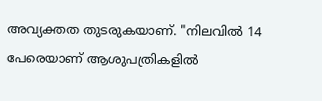അവ്യക്തത തുടരുകയാണ്. "നിലവിൽ 14 പേരെയാണ് ആശുപത്രികളിൽ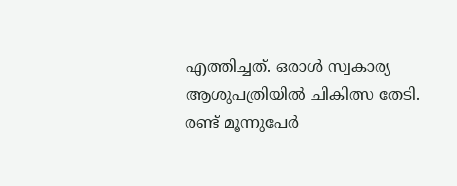എത്തിച്ചത്. ഒരാൾ സ്വകാര്യ ആശുപത്രിയിൽ ചികിത്സ തേടി. രണ്ട് മൂന്നുപേർ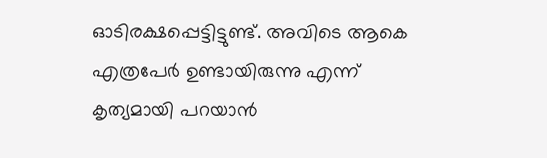ഓടിരക്ഷപ്പെട്ടിട്ടുണ്ട്. അവിടെ ആകെ എത്രപേർ ഉണ്ടായിരുന്നു എന്ന് കൃത്യമായി പറയാൻ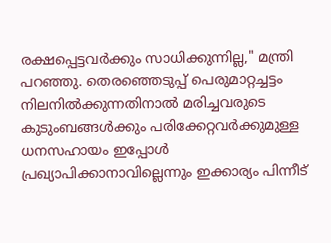രക്ഷപ്പെട്ടവർക്കും സാധിക്കുന്നില്ല," മന്ത്രി പറഞ്ഞു. തെരഞ്ഞെടുപ്പ് പെരുമാറ്റച്ചട്ടം നിലനിൽക്കുന്നതിനാൽ മരിച്ചവരുടെ കുടുംബങ്ങൾക്കും പരിക്കേറ്റവർക്കുമുള്ള ധനസഹായം ഇപ്പോൾ പ്രഖ്യാപിക്കാനാവില്ലെന്നും ഇക്കാര്യം പിന്നീട്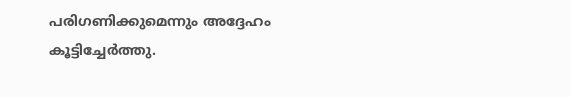പരിഗണിക്കുമെന്നും അദ്ദേഹം കൂട്ടിച്ചേർത്തു.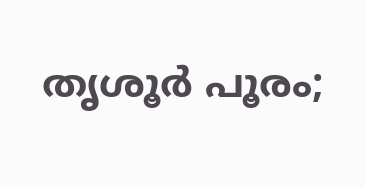തൃശൂർ പൂരം;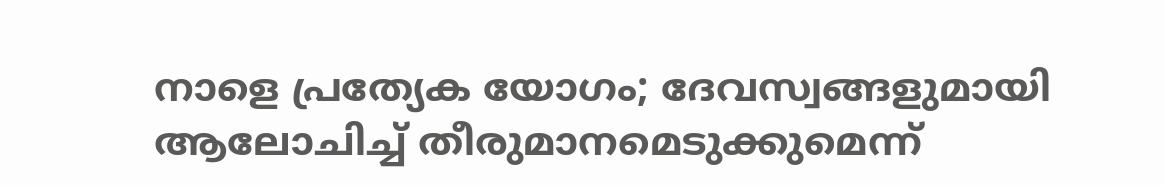നാളെ പ്രത്യേക യോഗം; ദേവസ്വങ്ങളുമായി ആലോചിച്ച് തീരുമാനമെടുക്കുമെന്ന്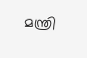മന്ത്രി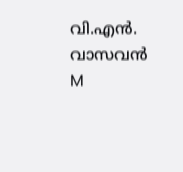വി.എൻ. വാസവൻ
M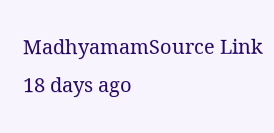MadhyamamSource Link
18 days ago